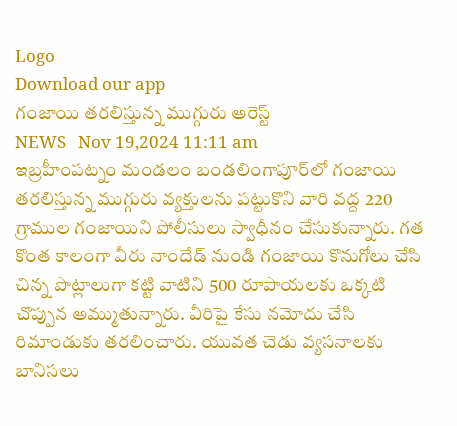Logo
Download our app
గంజాయి తరలిస్తున్న ముగ్గురు అరెస్ట్
NEWS   Nov 19,2024 11:11 am
ఇబ్రహీంపట్నం మండలం బండలింగాపూర్‌లో గంజాయి తరలిస్తున్న ముగ్గురు వ్యక్తులను పట్టుకొని వారి వద్ద 220 గ్రాముల గంజాయిని పోలీసులు స్వాధీనం చేసుకున్నారు. గత కొంత కాలంగా వీరు నాందేడ్ నుండి గంజాయి కొనుగోలు చేసి చిన్న పొట్లాలుగా కట్టి వాటిని 500 రూపాయలకు ఒక్కటి చొప్పున అమ్ముతున్నారు. వీరిపై కేసు నమోదు చేసి రిమాండుకు తరలించారు. యువత చెడు వ్యసనాలకు బానిసలు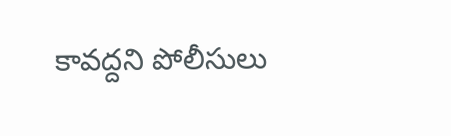కావద్దని పోలీసులు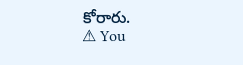కోరారు.
⚠ You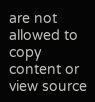are not allowed to copy content or view source